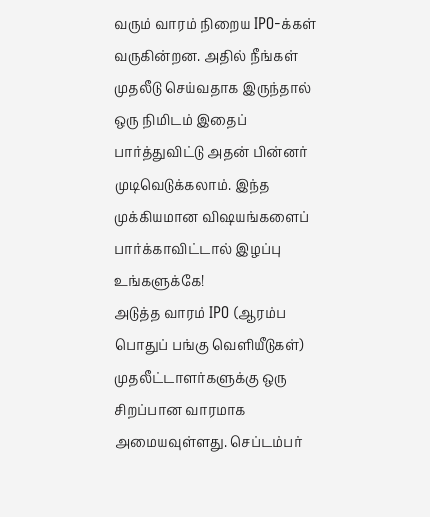வரும் வாரம் நிறைய IPO-க்கள் வருகின்றன. அதில் நீங்கள் முதலீடு செய்வதாக இருந்தால் ஒரு நிமிடம் இதைப் பார்த்துவிட்டு அதன் பின்னர் முடிவெடுக்கலாம். இந்த முக்கியமான விஷயங்களைப் பார்க்காவிட்டால் இழப்பு உங்களுக்கே!
அடுத்த வாரம் IPO (ஆரம்ப பொதுப் பங்கு வெளியீடுகள்) முதலீட்டாளர்களுக்கு ஒரு சிறப்பான வாரமாக அமையவுள்ளது. செப்டம்பர்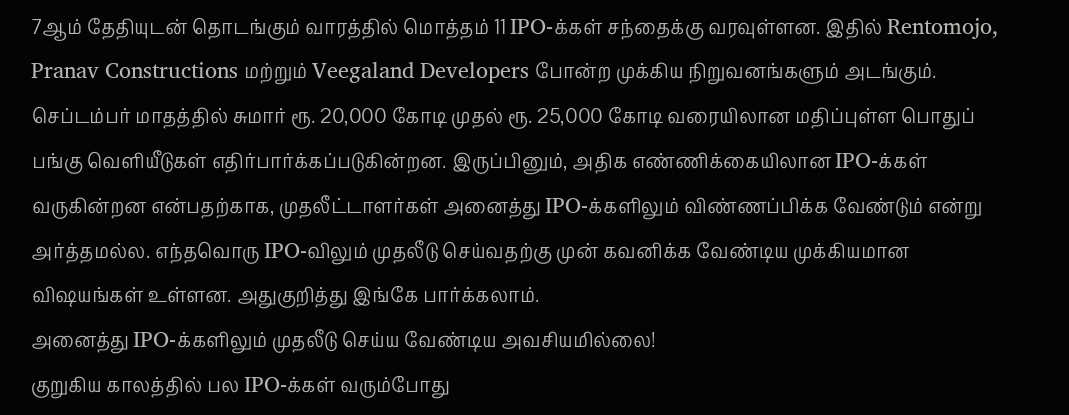7ஆம் தேதியுடன் தொடங்கும் வாரத்தில் மொத்தம் 11 IPO-க்கள் சந்தைக்கு வரவுள்ளன. இதில் Rentomojo, Pranav Constructions மற்றும் Veegaland Developers போன்ற முக்கிய நிறுவனங்களும் அடங்கும். செப்டம்பர் மாதத்தில் சுமார் ரூ. 20,000 கோடி முதல் ரூ. 25,000 கோடி வரையிலான மதிப்புள்ள பொதுப் பங்கு வெளியீடுகள் எதிர்பார்க்கப்படுகின்றன. இருப்பினும், அதிக எண்ணிக்கையிலான IPO-க்கள் வருகின்றன என்பதற்காக, முதலீட்டாளர்கள் அனைத்து IPO-க்களிலும் விண்ணப்பிக்க வேண்டும் என்று அர்த்தமல்ல. எந்தவொரு IPO-விலும் முதலீடு செய்வதற்கு முன் கவனிக்க வேண்டிய முக்கியமான விஷயங்கள் உள்ளன. அதுகுறித்து இங்கே பார்க்கலாம்.
அனைத்து IPO-க்களிலும் முதலீடு செய்ய வேண்டிய அவசியமில்லை!
குறுகிய காலத்தில் பல IPO-க்கள் வரும்போது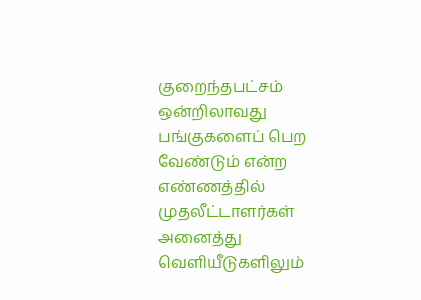குறைந்தபட்சம் ஒன்றிலாவது பங்குகளைப் பெற வேண்டும் என்ற எண்ணத்தில் முதலீட்டாளர்கள் அனைத்து வெளியீடுகளிலும்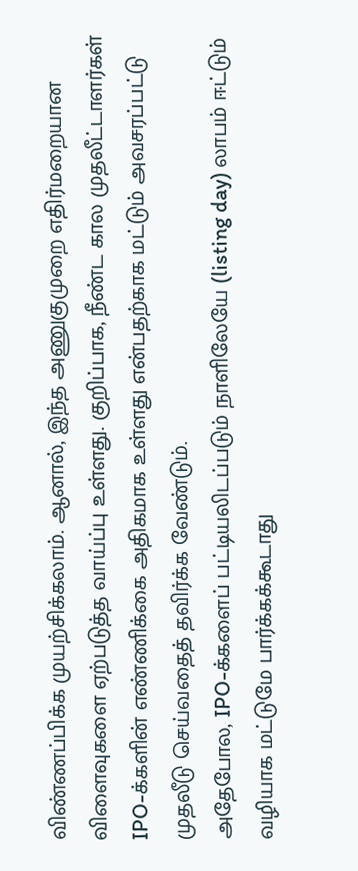விண்ணப்பிக்க முயற்சிக்கலாம். ஆனால், இந்த அணுகுமுறை எதிர்மறையான விளைவுகளை ஏற்படுத்த வாய்ப்பு உள்ளது. குறிப்பாக, நீண்ட கால முதலீட்டாளர்கள் IPO-க்களின் எண்ணிக்கை அதிகமாக உள்ளது என்பதற்காக மட்டும் அவசரப்பட்டு முதலீடு செய்வதைத் தவிர்க்க வேண்டும்.
அதேபோல, IPO-க்களைப் பட்டியலிடப்படும் நாளிலேயே (listing day) லாபம் ஈட்டும் வழியாக மட்டுமே பார்க்கக்கூடாது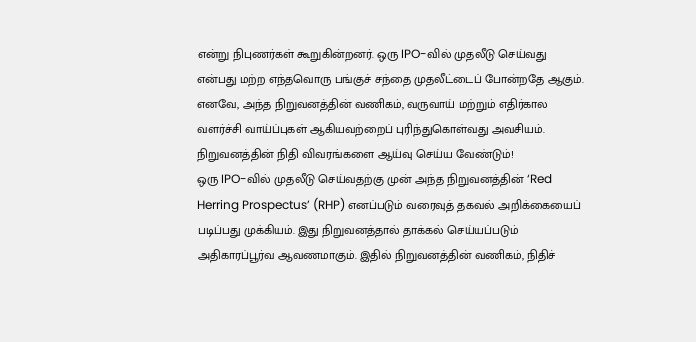என்று நிபுணர்கள் கூறுகின்றனர். ஒரு IPO-வில் முதலீடு செய்வது என்பது மற்ற எந்தவொரு பங்குச் சந்தை முதலீட்டைப் போன்றதே ஆகும். எனவே, அந்த நிறுவனத்தின் வணிகம், வருவாய் மற்றும் எதிர்கால வளர்ச்சி வாய்ப்புகள் ஆகியவற்றைப் புரிந்துகொள்வது அவசியம்.
நிறுவனத்தின் நிதி விவரங்களை ஆய்வு செய்ய வேண்டும்!
ஒரு IPO-வில் முதலீடு செய்வதற்கு முன் அந்த நிறுவனத்தின் ‘Red Herring Prospectus’ (RHP) எனப்படும் வரைவுத் தகவல் அறிக்கையைப் படிப்பது முக்கியம். இது நிறுவனத்தால் தாக்கல் செய்யப்படும் அதிகாரப்பூர்வ ஆவணமாகும். இதில் நிறுவனத்தின் வணிகம், நிதிச்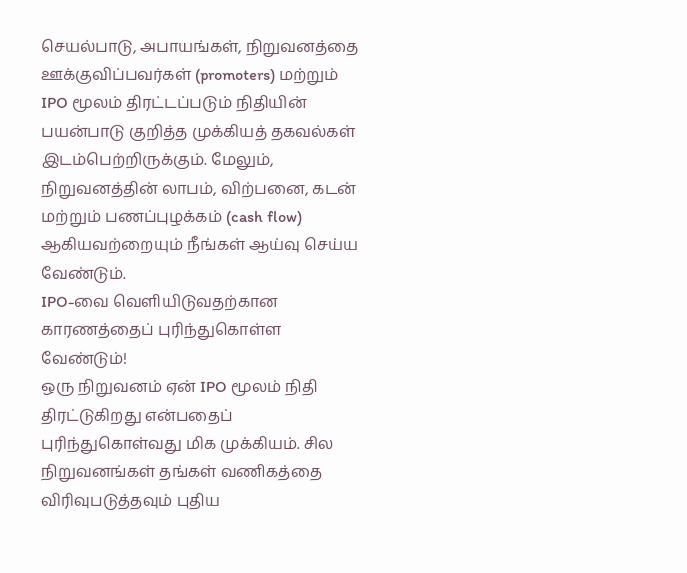செயல்பாடு, அபாயங்கள், நிறுவனத்தை ஊக்குவிப்பவர்கள் (promoters) மற்றும் IPO மூலம் திரட்டப்படும் நிதியின் பயன்பாடு குறித்த முக்கியத் தகவல்கள் இடம்பெற்றிருக்கும். மேலும், நிறுவனத்தின் லாபம், விற்பனை, கடன் மற்றும் பணப்புழக்கம் (cash flow) ஆகியவற்றையும் நீங்கள் ஆய்வு செய்ய வேண்டும்.
IPO-வை வெளியிடுவதற்கான காரணத்தைப் புரிந்துகொள்ள வேண்டும்!
ஒரு நிறுவனம் ஏன் IPO மூலம் நிதி திரட்டுகிறது என்பதைப் புரிந்துகொள்வது மிக முக்கியம். சில நிறுவனங்கள் தங்கள் வணிகத்தை விரிவுபடுத்தவும் புதிய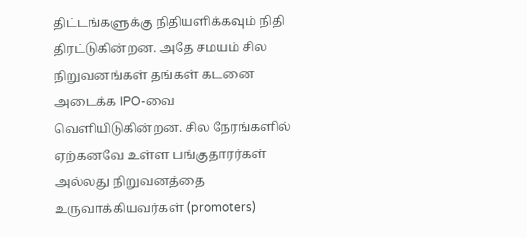திட்டங்களுக்கு நிதியளிக்கவும் நிதி திரட்டுகின்றன. அதே சமயம் சில நிறுவனங்கள் தங்கள் கடனை அடைக்க IPO-வை வெளியிடுகின்றன. சில நேரங்களில் ஏற்கனவே உள்ள பங்குதாரர்கள் அல்லது நிறுவனத்தை உருவாக்கியவர்கள் (promoters)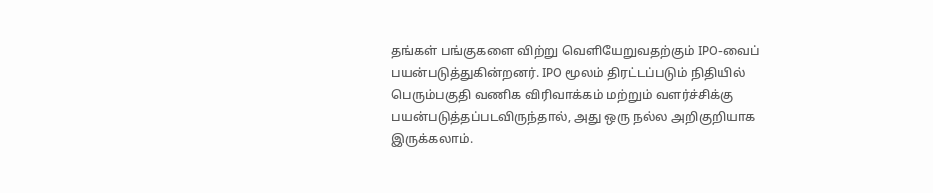தங்கள் பங்குகளை விற்று வெளியேறுவதற்கும் IPO-வைப் பயன்படுத்துகின்றனர். IPO மூலம் திரட்டப்படும் நிதியில் பெரும்பகுதி வணிக விரிவாக்கம் மற்றும் வளர்ச்சிக்கு பயன்படுத்தப்படவிருந்தால், அது ஒரு நல்ல அறிகுறியாக இருக்கலாம்.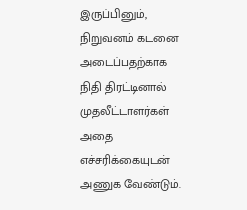இருப்பினும், நிறுவனம் கடனை அடைப்பதற்காக நிதி திரட்டினால் முதலீட்டாளர்கள் அதை எச்சரிக்கையுடன் அணுக வேண்டும்.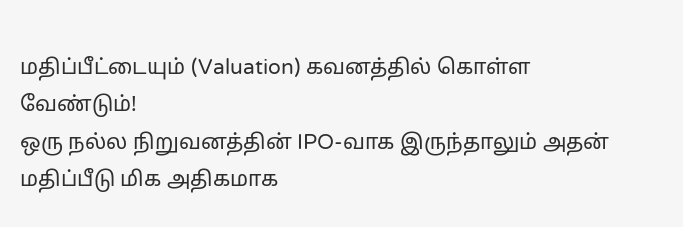மதிப்பீட்டையும் (Valuation) கவனத்தில் கொள்ள வேண்டும்!
ஒரு நல்ல நிறுவனத்தின் IPO-வாக இருந்தாலும் அதன் மதிப்பீடு மிக அதிகமாக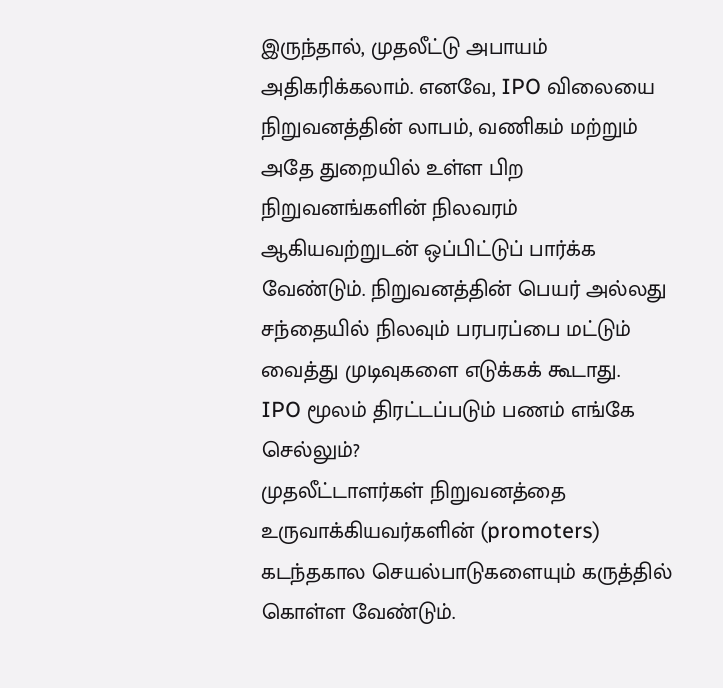இருந்தால், முதலீட்டு அபாயம் அதிகரிக்கலாம். எனவே, IPO விலையை நிறுவனத்தின் லாபம், வணிகம் மற்றும் அதே துறையில் உள்ள பிற நிறுவனங்களின் நிலவரம் ஆகியவற்றுடன் ஒப்பிட்டுப் பார்க்க வேண்டும். நிறுவனத்தின் பெயர் அல்லது சந்தையில் நிலவும் பரபரப்பை மட்டும் வைத்து முடிவுகளை எடுக்கக் கூடாது.
IPO மூலம் திரட்டப்படும் பணம் எங்கே செல்லும்?
முதலீட்டாளர்கள் நிறுவனத்தை உருவாக்கியவர்களின் (promoters) கடந்தகால செயல்பாடுகளையும் கருத்தில் கொள்ள வேண்டும்.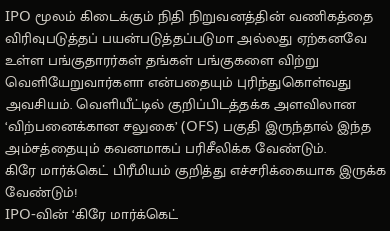IPO மூலம் கிடைக்கும் நிதி நிறுவனத்தின் வணிகத்தை விரிவுபடுத்தப் பயன்படுத்தப்படுமா அல்லது ஏற்கனவே உள்ள பங்குதாரர்கள் தங்கள் பங்குகளை விற்று வெளியேறுவார்களா என்பதையும் புரிந்துகொள்வது அவசியம். வெளியீட்டில் குறிப்பிடத்தக்க அளவிலான ‘விற்பனைக்கான சலுகை’ (OFS) பகுதி இருந்தால் இந்த அம்சத்தையும் கவனமாகப் பரிசீலிக்க வேண்டும்.
கிரே மார்க்கெட் பிரீமியம் குறித்து எச்சரிக்கையாக இருக்க வேண்டும்!
IPO-வின் ‘கிரே மார்க்கெட்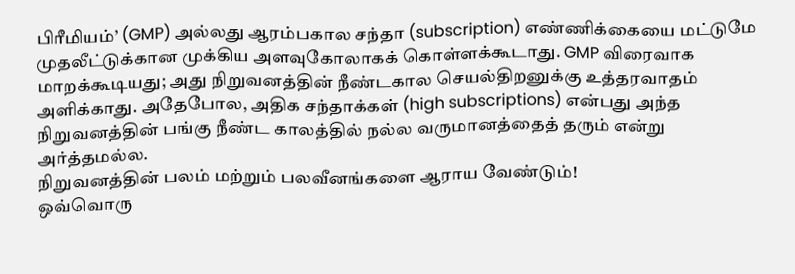பிரீமியம்’ (GMP) அல்லது ஆரம்பகால சந்தா (subscription) எண்ணிக்கையை மட்டுமே முதலீட்டுக்கான முக்கிய அளவுகோலாகக் கொள்ளக்கூடாது. GMP விரைவாக மாறக்கூடியது; அது நிறுவனத்தின் நீண்டகால செயல்திறனுக்கு உத்தரவாதம் அளிக்காது. அதேபோல, அதிக சந்தாக்கள் (high subscriptions) என்பது அந்த நிறுவனத்தின் பங்கு நீண்ட காலத்தில் நல்ல வருமானத்தைத் தரும் என்று அர்த்தமல்ல.
நிறுவனத்தின் பலம் மற்றும் பலவீனங்களை ஆராய வேண்டும்!
ஒவ்வொரு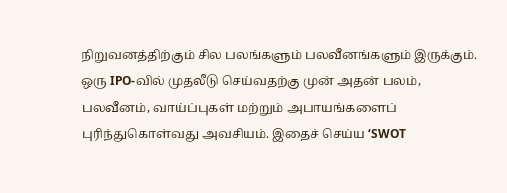நிறுவனத்திற்கும் சில பலங்களும் பலவீனங்களும் இருக்கும். ஒரு IPO-வில் முதலீடு செய்வதற்கு முன் அதன் பலம், பலவீனம், வாய்ப்புகள் மற்றும் அபாயங்களைப் புரிந்துகொள்வது அவசியம். இதைச் செய்ய ‘SWOT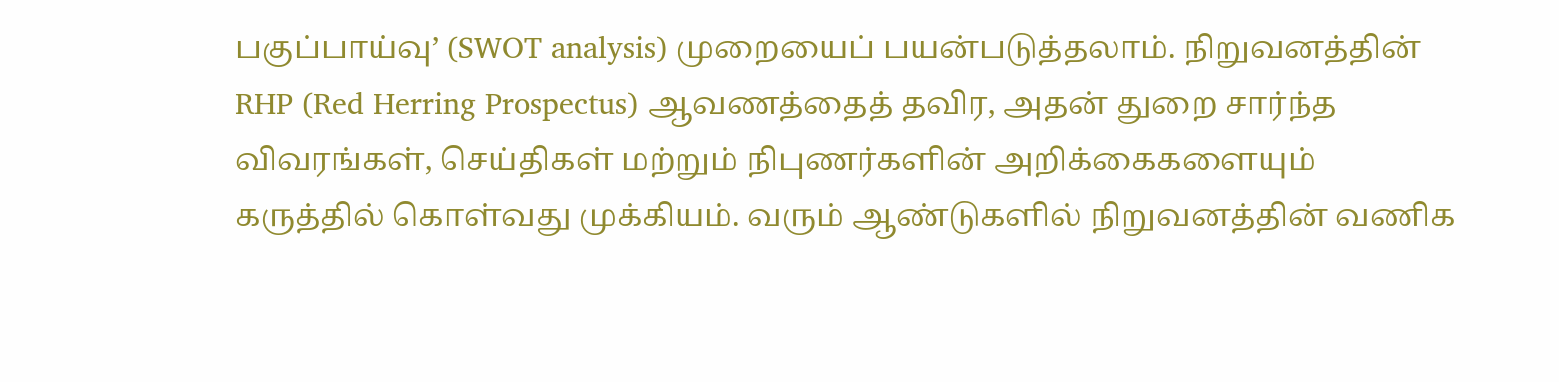பகுப்பாய்வு’ (SWOT analysis) முறையைப் பயன்படுத்தலாம். நிறுவனத்தின் RHP (Red Herring Prospectus) ஆவணத்தைத் தவிர, அதன் துறை சார்ந்த விவரங்கள், செய்திகள் மற்றும் நிபுணர்களின் அறிக்கைகளையும் கருத்தில் கொள்வது முக்கியம். வரும் ஆண்டுகளில் நிறுவனத்தின் வணிக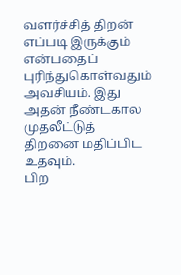வளர்ச்சித் திறன் எப்படி இருக்கும் என்பதைப் புரிந்துகொள்வதும் அவசியம். இது அதன் நீண்டகால முதலீட்டுத் திறனை மதிப்பிட உதவும்.
பிற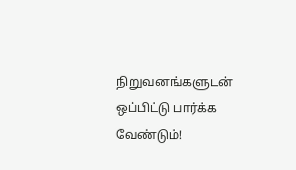நிறுவனங்களுடன் ஒப்பிட்டு பார்க்க வேண்டும்!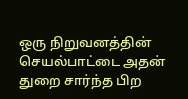ஒரு நிறுவனத்தின் செயல்பாட்டை அதன் துறை சார்ந்த பிற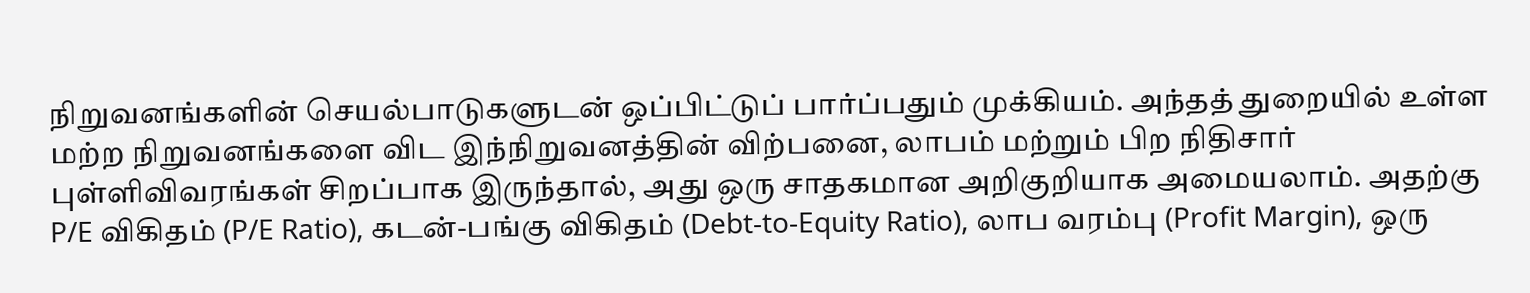நிறுவனங்களின் செயல்பாடுகளுடன் ஒப்பிட்டுப் பார்ப்பதும் முக்கியம். அந்தத் துறையில் உள்ள மற்ற நிறுவனங்களை விட இந்நிறுவனத்தின் விற்பனை, லாபம் மற்றும் பிற நிதிசார் புள்ளிவிவரங்கள் சிறப்பாக இருந்தால், அது ஒரு சாதகமான அறிகுறியாக அமையலாம். அதற்கு P/E விகிதம் (P/E Ratio), கடன்-பங்கு விகிதம் (Debt-to-Equity Ratio), லாப வரம்பு (Profit Margin), ஒரு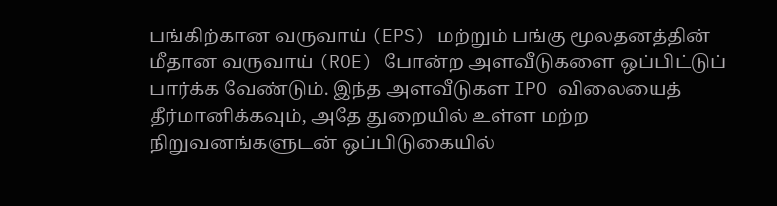பங்கிற்கான வருவாய் (EPS) மற்றும் பங்கு மூலதனத்தின் மீதான வருவாய் (ROE) போன்ற அளவீடுகளை ஒப்பிட்டுப் பார்க்க வேண்டும். இந்த அளவீடுகள IPO விலையைத் தீர்மானிக்கவும், அதே துறையில் உள்ள மற்ற நிறுவனங்களுடன் ஒப்பிடுகையில்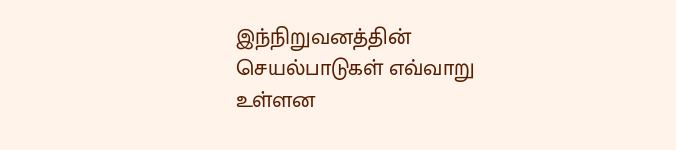இந்நிறுவனத்தின் செயல்பாடுகள் எவ்வாறு உள்ளன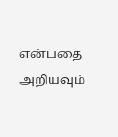என்பதை அறியவும்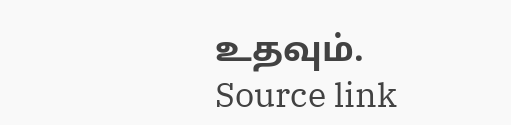உதவும்.
Source link